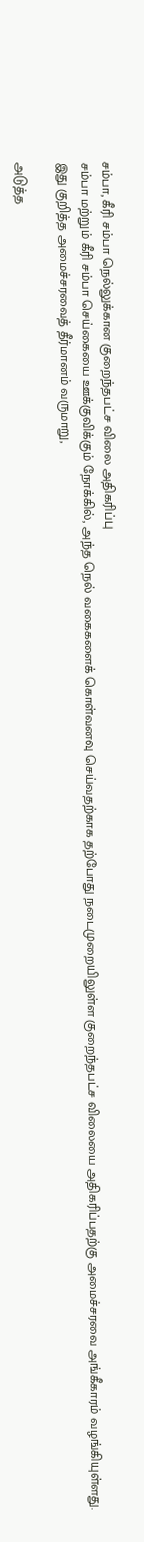சம்பா, கீரி சம்பா நெல்லுக்கான குறைந்தபட்ச விலை அதிகரிப்பு
சம்பா மற்றும் கீரி சம்பா செய்கையை ஊக்குவிக்கும் நோக்கில், அந்த நெல் வகைகளைக் கொள்வனவு செய்வதற்காக தற்போது நடைமுறையிலுள்ள குறைந்தபட்ச விலையை அதிகரிப்பதற்கு அமைச்சரவை அங்கீகாரம் வழங்கியுள்ளது.
இது குறித்த அமைச்சரவைத் தீர்மானம் வருமாறு,

அடுத்த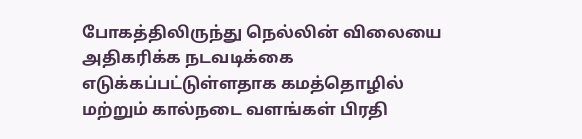போகத்திலிருந்து நெல்லின் விலையை அதிகரிக்க நடவடிக்கை எடுக்கப்பட்டுள்ளதாக கமத்தொழில் மற்றும் கால்நடை வளங்கள் பிரதி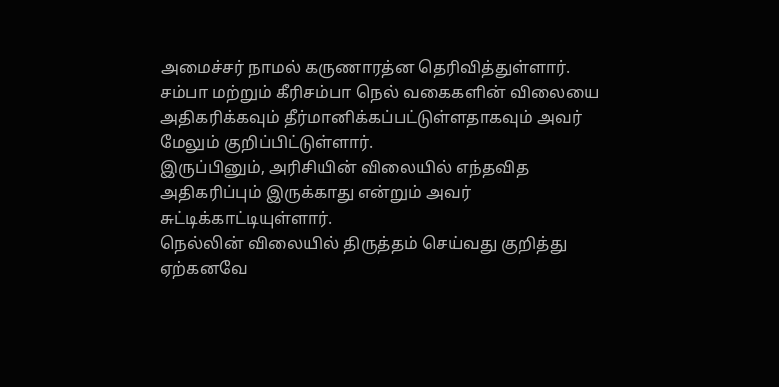அமைச்சர் நாமல் கருணாரத்ன தெரிவித்துள்ளார்.
சம்பா மற்றும் கீரிசம்பா நெல் வகைகளின் விலையை அதிகரிக்கவும் தீர்மானிக்கப்பட்டுள்ளதாகவும் அவர் மேலும் குறிப்பிட்டுள்ளார்.
இருப்பினும், அரிசியின் விலையில் எந்தவித அதிகரிப்பும் இருக்காது என்றும் அவர் சுட்டிக்காட்டியுள்ளார்.
நெல்லின் விலையில் திருத்தம் செய்வது குறித்து ஏற்கனவே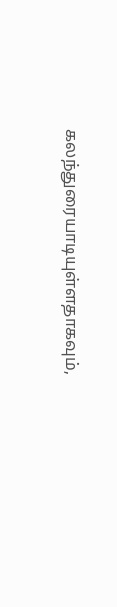கலந்துரையாடியுள்ளதாகவும்,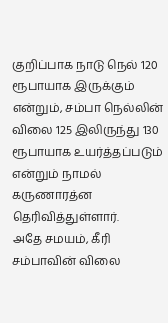குறிப்பாக நாடு நெல் 120 ரூபாயாக இருக்கும் என்றும், சம்பா நெல்லின் விலை 125 இலிருந்து 130 ரூபாயாக உயர்த்தப்படும் என்றும் நாமல் கருணாரத்ன தெரிவித்துள்ளார்.
அதே சமயம், கீரி சம்பாவின் விலை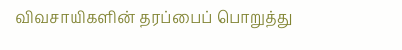விவசாயிகளின் தரப்பைப் பொறுத்து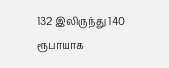132 இலிருந்து 140 ரூபாயாக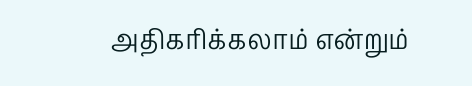அதிகரிக்கலாம் என்றும்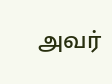அவர்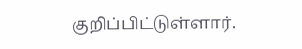குறிப்பிட்டுள்ளார்.